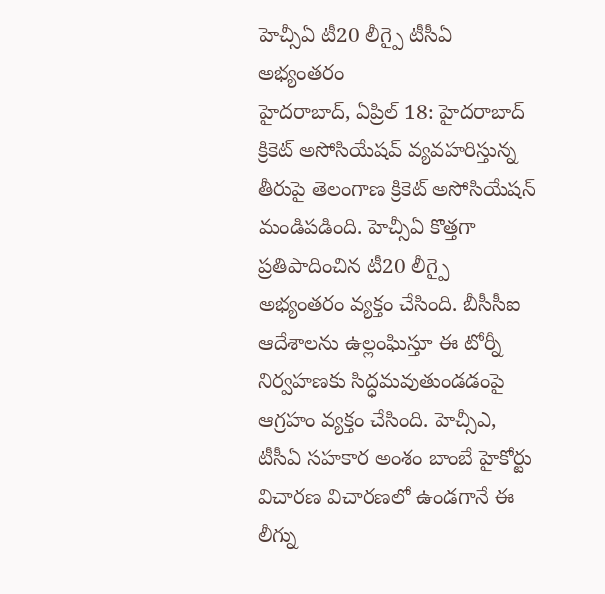హెచ్సీఏ టీ20 లీగ్పై టీసీఏ అభ్యంతరం
హైదరాబాద్, ఏప్రిల్ 18: హైదరాబాద్ క్రికెట్ అసోసియేషవ్ వ్యవహరిస్తున్న తీరుపై తెలంగాణ క్రికెట్ అసోసియేషన్ మండిపడింది. హెచ్సీఏ కొత్తగా ప్రతిపాదించిన టీ20 లీగ్పై అభ్యంతరం వ్యక్తం చేసింది. బీసీసీఐ ఆదేశాలను ఉల్లంఘిస్తూ ఈ టోర్నీ నిర్వహణకు సిద్ధమవుతుండడంపై ఆగ్రహం వ్యక్తం చేసింది. హెచ్సీఎ, టీసీఏ సహకార అంశం బాంబే హైకోర్టు విచారణ విచారణలో ఉండగానే ఈ లీగ్ను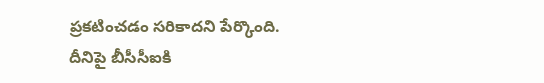ప్రకటించడం సరికాదని పేర్కొంది.
దీనిపై బీసీసీఐకి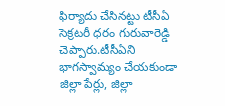ఫిర్యాదు చేసినట్టు టీసీఏ సెక్రటరీ ధరం గురువారెడ్డి చెప్పారు.టీసీఏని భాగస్వామ్యం చేయకుండా జిల్లా పేర్లు, జిల్లా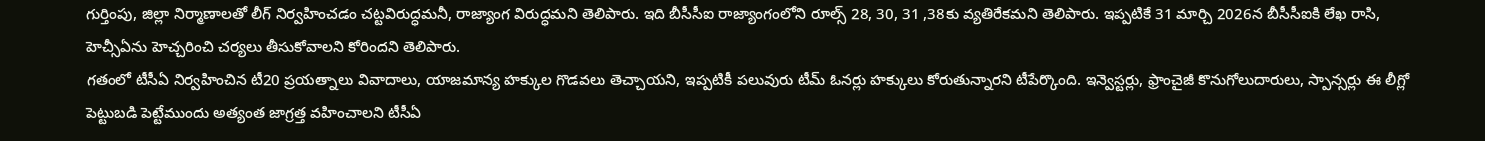గుర్తింపు, జిల్లా నిర్మాణాలతో లీగ్ నిర్వహించడం చట్టవిరుద్ధమనీ, రాజ్యాంగ విరుద్ధమని తెలిపారు. ఇది బీసీసీఐ రాజ్యాంగంలోని రూల్స్ 28, 30, 31 ,38కు వ్యతిరేకమని తెలిపారు. ఇప్పటికే 31 మార్చి 2026న బీసీసీఐకి లేఖ రాసి, హెచ్సీఏను హెచ్చరించి చర్యలు తీసుకోవాలని కోరిందని తెలిపారు.
గతంలో టీసీఏ నిర్వహించిన టీ20 ప్రయత్నాలు వివాదాలు, యాజమాన్య హక్కుల గొడవలు తెచ్చాయని, ఇప్పటికీ పలువురు టీమ్ ఓనర్లు హక్కులు కోరుతున్నారని టీపేర్కొంది. ఇన్వెస్టర్లు, ఫ్రాంచైజీ కొనుగోలుదారులు, స్పాన్సర్లు ఈ లీగ్లో పెట్టుబడి పెట్టేముందు అత్యంత జాగ్రత్త వహించాలని టీసీఏ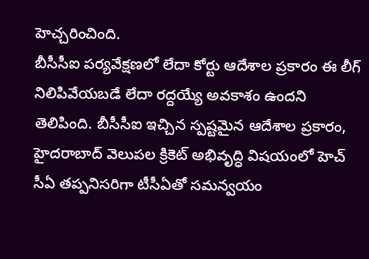హెచ్చరించింది.
బీసీసీఐ పర్యవేక్షణలో లేదా కోర్టు ఆదేశాల ప్రకారం ఈ లీగ్ నిలిపివేయబడే లేదా రద్దయ్యే అవకాశం ఉందని తెలిపింది. బీసీసీఐ ఇచ్చిన స్పష్టమైన ఆదేశాల ప్రకారం, హైదరాబాద్ వెలుపల క్రికెట్ అభివృద్ధి విషయంలో హెచ్ సీఏ తప్పనిసరిగా టీసీఏతో సమన్వయం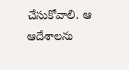చేసుకోవాలి. ఆ ఆదేశాలను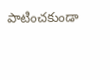పాటించకుండా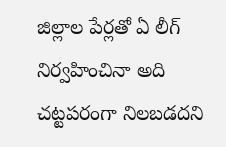జిల్లాల పేర్లతో ఏ లీగ్ నిర్వహించినా అది చట్టపరంగా నిలబడదని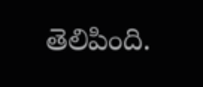తెలిపింది.